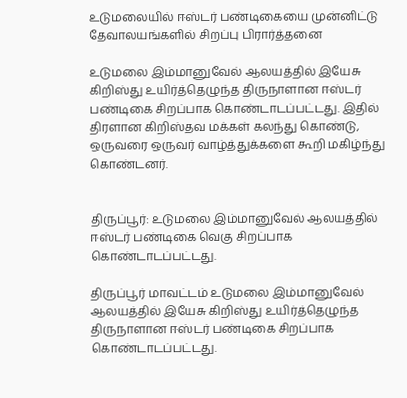உடுமலையில் ஈஸ்டர் பண்டிகையை முன்னிட்டு தேவாலயங்களில் சிறப்பு பிரார்த்தனை

உடுமலை இம்மானுவேல் ஆலயத்தில் இயேசு கிறிஸ்து உயிர்த்தெழுந்த திருநாளான ஈஸ்டர் பண்டிகை சிறப்பாக கொண்டாடப்பட்டது. இதில் திரளான கிறிஸ்தவ மக்கள் கலந்து கொண்டு, ஒருவரை ஒருவர் வாழ்த்துக்களை கூறி மகிழ்ந்து கொண்டனர்.


திருப்பூர்: உடுமலை இம்மானுவேல் ஆலயத்தில் ஈஸ்டர் பண்டிகை வெகு சிறப்பாக கொண்டாடப்பட்டது.

திருப்பூர் மாவட்டம் உடுமலை இம்மானுவேல் ஆலயத்தில் இயேசு கிறிஸ்து உயிர்த்தெழுந்த திருநாளான ஈஸ்டர் பண்டிகை சிறப்பாக கொண்டாடப்பட்டது.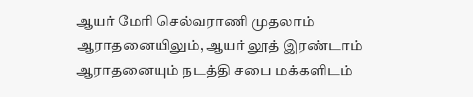ஆயர் மேரி செல்வராணி முதலாம் ஆராதனையிலும், ஆயர் லூத் இரண்டாம் ஆராதனையும் நடத்தி சபை மக்களிடம்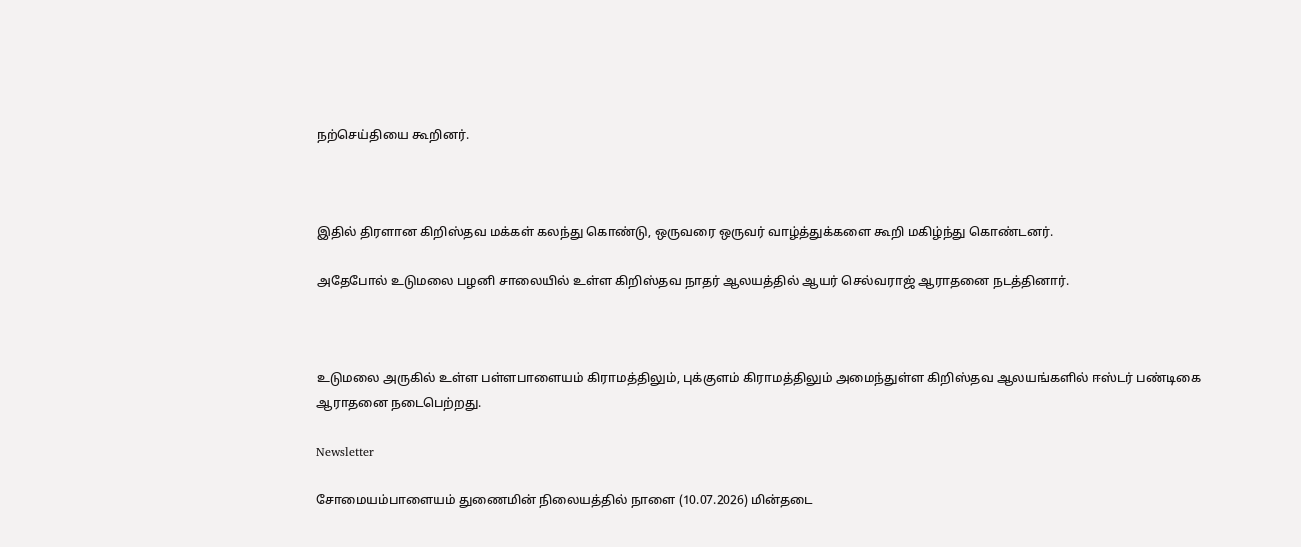நற்செய்தியை கூறினர்.



இதில் திரளான கிறிஸ்தவ மக்கள் கலந்து கொண்டு, ஒருவரை ஒருவர் வாழ்த்துக்களை கூறி மகிழ்ந்து கொண்டனர்.

அதேபோல் உடுமலை பழனி சாலையில் உள்ள கிறிஸ்தவ நாதர் ஆலயத்தில் ஆயர் செல்வராஜ் ஆராதனை நடத்தினார்.



உடுமலை அருகில் உள்ள பள்ளபாளையம் கிராமத்திலும், புக்குளம் கிராமத்திலும் அமைந்துள்ள கிறிஸ்தவ ஆலயங்களில் ஈஸ்டர் பண்டிகை ஆராதனை நடைபெற்றது.

Newsletter

சோமையம்பாளையம் துணைமின் நிலையத்தில் நாளை (10.07.2026) மின்தடை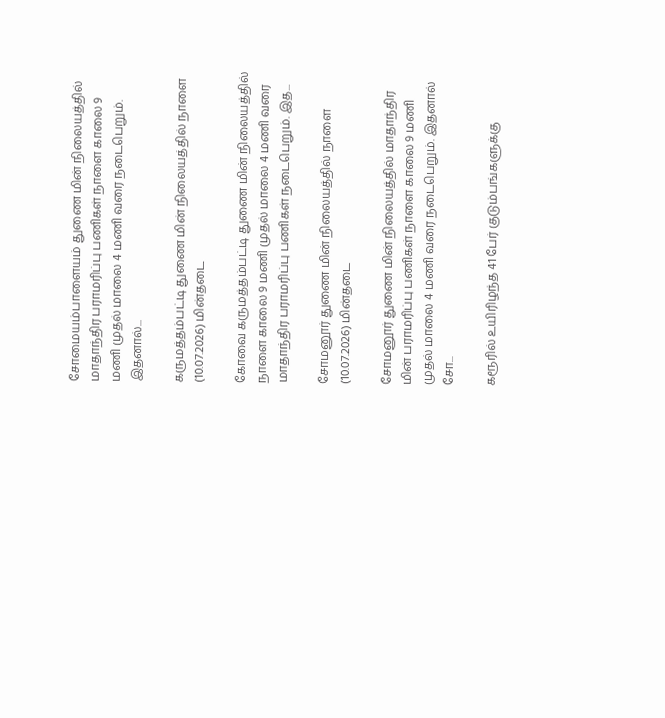சோமையம்பாளையம் துணை மின் நிலையத்தில் மாதாந்திர பராமரிப்பு பணிகள் நாளை காலை 9 மணி முதல் மாலை 4 மணி வரை நடைபெறும். இதனால்...

கருமத்தம்பட்டி துணை மின் நிலையத்தில் நாளை (10.07.2026) மின்தடை

கோவை கருமத்தம்பட்டி துணை மின் நிலையத்தில் நாளை காலை 9 மணி முதல் மாலை 4 மணி வரை மாதாந்திர பராமரிப்பு பணிகள் நடைபெறும். இத...

சோமனூர் துணை மின் நிலையத்தில் நாளை (10.07.2026) மின்தடை

சோமனூர் துணை மின் நிலையத்தில் மாதாந்திர மின் பராமரிப்பு பணிகள் நாளை காலை 9 மணி முதல் மாலை 4 மணி வரை நடைபெறும். இதனால் சோ...

கரூரில் உயிரிழந்த 41 பேர் குடும்பங்களுக்கு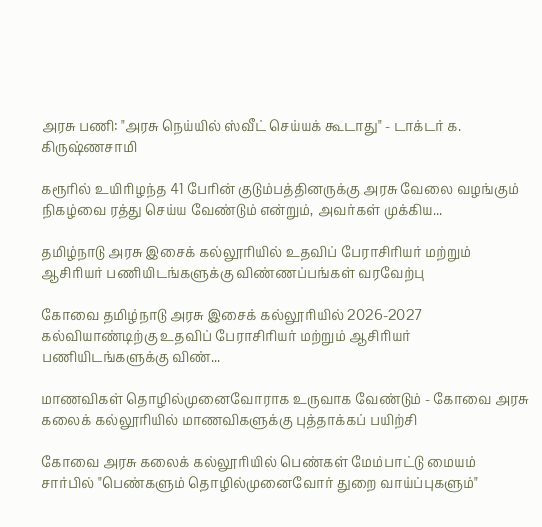அரசு பணி: "அரசு நெய்யில் ஸ்வீட் செய்யக் கூடாது" - டாக்டர் க. கிருஷ்ணசாமி

கரூரில் உயிரிழந்த 41 பேரின் குடும்பத்தினருக்கு அரசு வேலை வழங்கும் நிகழ்வை ரத்து செய்ய வேண்டும் என்றும், அவர்கள் முக்கிய...

தமிழ்நாடு அரசு இசைக் கல்லூரியில் உதவிப் பேராசிரியர் மற்றும் ஆசிரியர் பணியிடங்களுக்கு விண்ணப்பங்கள் வரவேற்பு

கோவை தமிழ்நாடு அரசு இசைக் கல்லூரியில் 2026-2027 கல்வியாண்டிற்கு உதவிப் பேராசிரியர் மற்றும் ஆசிரியர் பணியிடங்களுக்கு விண்...

மாணவிகள் தொழில்முனைவோராக உருவாக வேண்டும் - கோவை அரசு கலைக் கல்லூரியில் மாணவிகளுக்கு புத்தாக்கப் பயிற்சி

கோவை அரசு கலைக் கல்லூரியில் பெண்கள் மேம்பாட்டு மையம் சார்பில் "பெண்களும் தொழில்முனைவோர் துறை வாய்ப்புகளும்"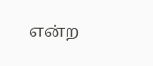என்ற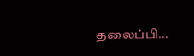தலைப்பி...